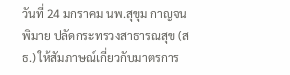วันที่ 24 มกราคม นพ.สุขุม กาญจนพิมาย ปลัดกระทรวงสาธารณสุข (สธ.) ให้สัมภาษณ์เกี่ยวกับมาตรการ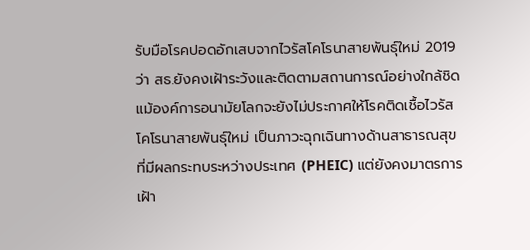รับมือโรคปอดอักเสบจากไวรัสโคโรนาสายพันธุ์ใหม่ 2019 ว่า สธ.ยังคงเฝ้าระวังและติดตามสถานการณ์อย่างใกล้ชิด แม้องค์การอนามัยโลกจะยังไม่ประกาศให้โรคติดเชื้อไวรัสโคโรนาสายพันธุ์ใหม่ เป็นภาวะฉุกเฉินทางด้านสาธารณสุขที่มีผลกระทบระหว่างประเทศ (PHEIC) แต่ยังคงมาตรการเฝ้า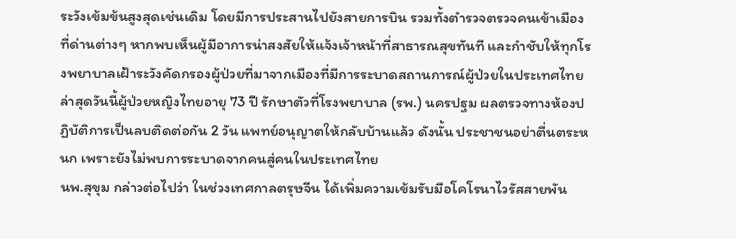ระวังเข้มข้นสูงสุดเช่นเดิม โดยมีการประสานไปยังสายการบิน รวมทั้งตำรวจตรวจคนเข้าเมืองที่ด่านต่างๆ หากพบเห็นผู้มีอาการน่าสงสัยให้แจ้งเจ้าหน้าที่สาธารณสุขทันที และกำชับให้ทุกโรงพยาบาลเฝ้าระวังคัดกรองผู้ป่วยที่มาจากเมืองที่มีการระบาดสถานการณ์ผู้ป่วยในประเทศไทย ล่าสุดวันนี้ผู้ป่วยหญิงไทยอายุ 73 ปี รักษาตัวที่โรงพยาบาล (รพ.) นครปฐม ผลตรวจทางห้องปฏิบัติการเป็นลบติดต่อกัน 2 วัน แพทย์อนุญาตให้กลับบ้านแล้ว ดังนั้น ประชาชนอย่าตื่นตระหนก เพราะยังไม่พบการระบาดจากคนสู่คนในประเทศไทย
นพ.สุขุม กล่าวต่อไปว่า ในช่วงเทศกาลตรุษจีน ได้เพิ่มความเข้มรับมือโคโรนาไวรัสสายพัน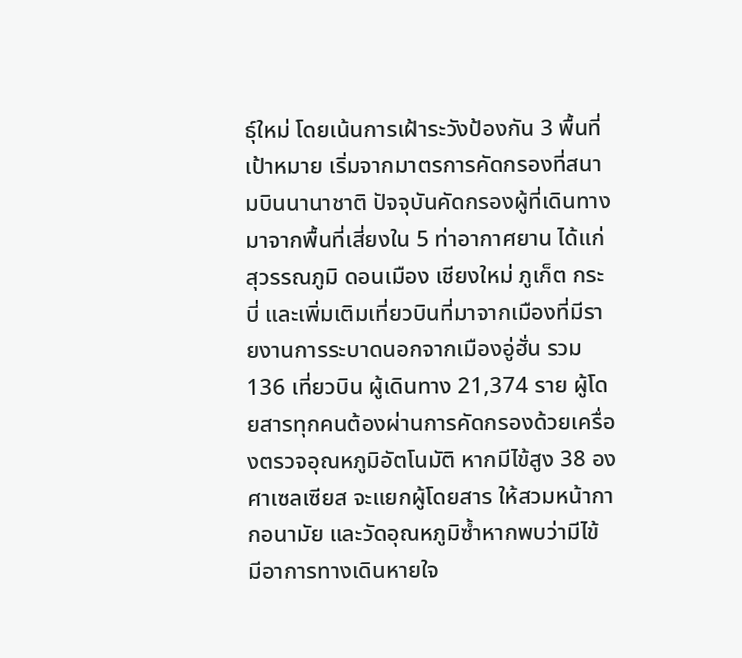ธุ์ใหม่ โดยเน้นการเฝ้าระวังป้องกัน 3 พื้นที่เป้าหมาย เริ่มจากมาตรการคัดกรองที่สนามบินนานาชาติ ปัจจุบันคัดกรองผู้ที่เดินทางมาจากพื้นที่เสี่ยงใน 5 ท่าอากาศยาน ได้แก่ สุวรรณภูมิ ดอนเมือง เชียงใหม่ ภูเก็ต กระบี่ และเพิ่มเติมเที่ยวบินที่มาจากเมืองที่มีรายงานการระบาดนอกจากเมืองอู่ฮั่น รวม 136 เที่ยวบิน ผู้เดินทาง 21,374 ราย ผู้โดยสารทุกคนต้องผ่านการคัดกรองด้วยเครื่องตรวจอุณหภูมิอัตโนมัติ หากมีไข้สูง 38 องศาเซลเซียส จะแยกผู้โดยสาร ให้สวมหน้ากากอนามัย และวัดอุณหภูมิซ้ำหากพบว่ามีไข้ มีอาการทางเดินหายใจ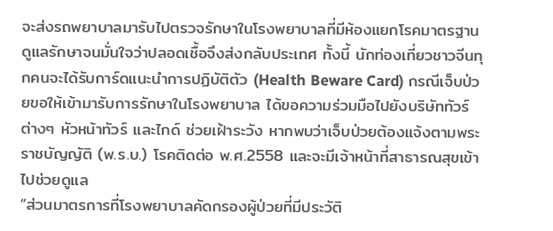จะส่งรถพยาบาลมารับไปตรวจรักษาในโรงพยาบาลที่มีห้องแยกโรคมาตรฐาน ดูแลรักษาจนมั่นใจว่าปลอดเชื้อจึงส่งกลับประเทศ ทั้งนี้ นักท่องเที่ยวชาวจีนทุกคนจะได้รับการ์ดแนะนำการปฏิบัติตัว (Health Beware Card) กรณีเจ็บป่วยขอให้เข้ามารับการรักษาในโรงพยาบาล ได้ขอความร่วมมือไปยังบริษัททัวร์ต่างๆ หัวหน้าทัวร์ และไกด์ ช่วยเฝ้าระวัง หากพบว่าเจ็บป่วยต้องแจ้งตามพระราชบัญญัติ (พ.ร.บ.) โรคติดต่อ พ.ศ.2558 และจะมีเจ้าหน้าที่สาธารณสุขเข้าไปช่วยดูแล
“ส่วนมาตรการที่โรงพยาบาลคัดกรองผู้ป่วยที่มีประวัติ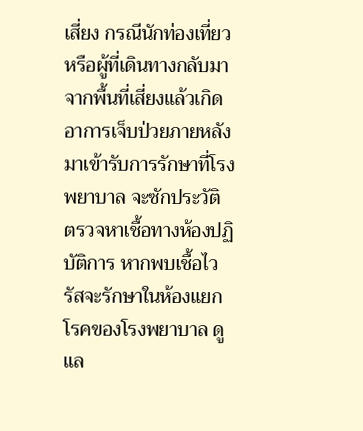เสี่ยง กรณีนักท่องเที่ยวหรือผู้ที่เดินทางกลับมาจากพื้นที่เสี่ยงแล้วเกิดอาการเจ็บป่วยภายหลัง มาเข้ารับการรักษาที่โรงพยาบาล จะซักประวัติ ตรวจหาเชื้อทางห้องปฏิบัติการ หากพบเชื้อไวรัสจะรักษาในห้องแยกโรคของโรงพยาบาล ดูแล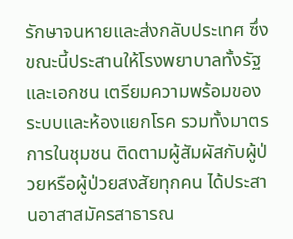รักษาจนหายและส่งกลับประเทศ ซึ่งขณะนี้ประสานให้โรงพยาบาลทั้งรัฐและเอกชน เตรียมความพร้อมของระบบและห้องแยกโรค รวมทั้งมาตรการในชุมชน ติดตามผู้สัมผัสกับผู้ป่วยหรือผู้ป่วยสงสัยทุกคน ได้ประสานอาสาสมัครสาธารณ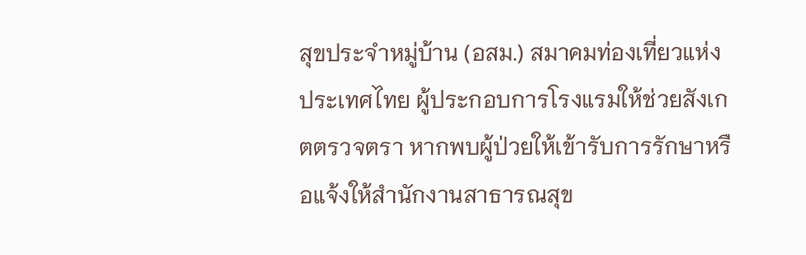สุขประจำหมู่บ้าน (อสม.) สมาคมท่องเที่ยวแห่งประเทศไทย ผู้ประกอบการโรงแรมให้ช่วยสังเกตตรวจตรา หากพบผู้ป่วยให้เข้ารับการรักษาหรือแจ้งให้สำนักงานสาธารณสุข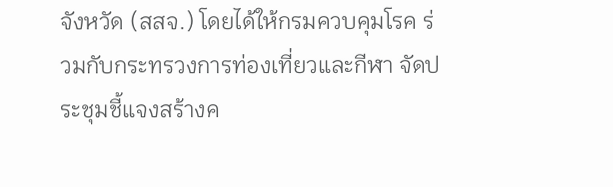จังหวัด (สสจ.) โดยได้ให้กรมควบคุมโรค ร่วมกับกระทรวงการท่องเที่ยวและกีฬา จัดประชุมชี้แจงสร้างค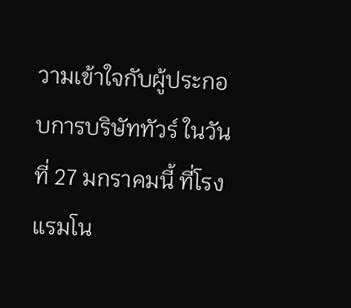วามเข้าใจกับผู้ประกอบการบริษัททัวร์ ในวันที่ 27 มกราคมนี้ ที่โรงแรมโน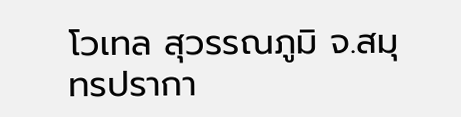โวเทล สุวรรณภูมิ จ.สมุทรปรากา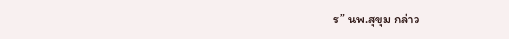ร” นพ.สุขุม กล่าว